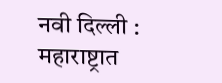नवी दिल्ली : महाराष्ट्रात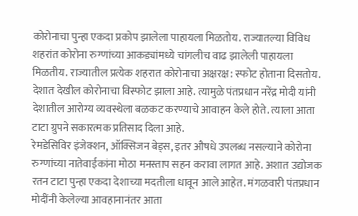कोरोनाचा पुन्हा एकदा प्रकोप झालेला पाहायला मिळतोय. राज्यातल्या विविध शहरांत कोरोना रुग्णांच्या आकड्यांमध्ये चांगलीच वाढ झालेली पाहायला मिळतीय. राज्यातील प्रत्येक शहरात कोरोनाचा अक्षरक्ष: स्फोट होताना दिसतोय. देशात देखील कोरोनाचा विस्फोट झाला आहे. त्यामुळे पंतप्रधान नरेंद्र मोदी यांनी देशातील आरोग्य व्यवस्थेला बळकट करण्याचे आवाहन केले होते. त्याला आता टाटा ग्रुपने सकारत्मक प्रतिसाद दिला आहे.
रेमडेसिविर इंजेक्शन, ऑक्सिजन बेड्स, इतर औषधे उपलब्ध नसल्याने कोरोना रुग्णांच्या नातेवाईकांना मोठा मनस्ताप सहन करावा लागत आहे. अशात उद्योजक रतन टाटा पुन्हा एकदा देशाच्या मदतीला धावून आले आहेत. मंगळवारी पंतप्रधान मोदींनी केलेल्या आवहानानंतर आता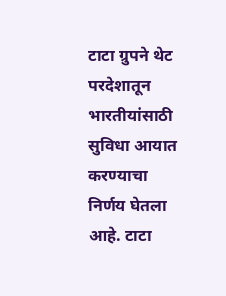टाटा ग्रुपने थेट परदेशातून भारतीयांसाठी सुविधा आयात करण्याचा निर्णय घेतला आहे. टाटा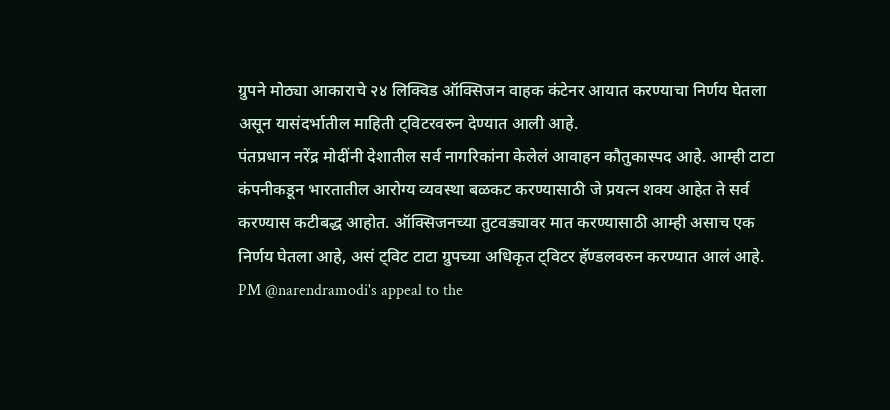ग्रुपने मोठ्या आकाराचे २४ लिक्विड ऑक्सिजन वाहक कंटेनर आयात करण्याचा निर्णय घेतला असून यासंदर्भातील माहिती ट्विटरवरुन देण्यात आली आहे.
पंतप्रधान नरेंद्र मोदींनी देशातील सर्व नागरिकांना केलेलं आवाहन कौतुकास्पद आहे. आम्ही टाटा कंपनीकडून भारतातील आरोग्य व्यवस्था बळकट करण्यासाठी जे प्रयत्न शक्य आहेत ते सर्व करण्यास कटीबद्ध आहोत. ऑक्सिजनच्या तुटवड्यावर मात करण्यासाठी आम्ही असाच एक निर्णय घेतला आहे, असं ट्विट टाटा ग्रुपच्या अधिकृत ट्विटर हॅण्डलवरुन करण्यात आलं आहे.
PM @narendramodi's appeal to the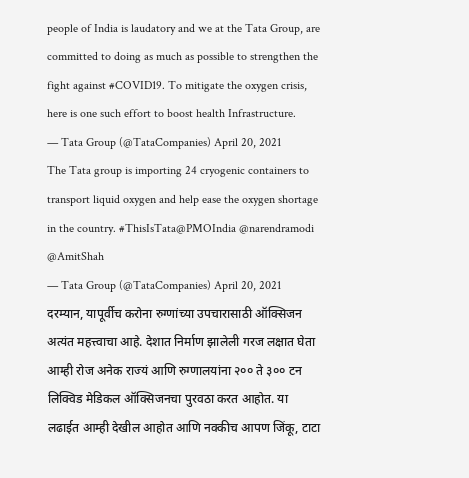people of India is laudatory and we at the Tata Group, are committed to doing as much as possible to strengthen the fight against #COVID19. To mitigate the oxygen crisis, here is one such effort to boost health Infrastructure.
— Tata Group (@TataCompanies) April 20, 2021
The Tata group is importing 24 cryogenic containers to transport liquid oxygen and help ease the oxygen shortage in the country. #ThisIsTata@PMOIndia @narendramodi @AmitShah
— Tata Group (@TataCompanies) April 20, 2021
दरम्यान, यापूर्वीच करोना रुग्णांच्या उपचारासाठी ऑक्सिजन अत्यंत महत्त्वाचा आहे. देशात निर्माण झालेली गरज लक्षात घेता आम्ही रोज अनेक राज्यं आणि रुग्णालयांना २०० ते ३०० टन लिक्विड मेडिकल ऑक्सिजनचा पुरवठा करत आहोत. या लढाईत आम्ही देखील आहोत आणि नक्कीच आपण जिंकू, टाटा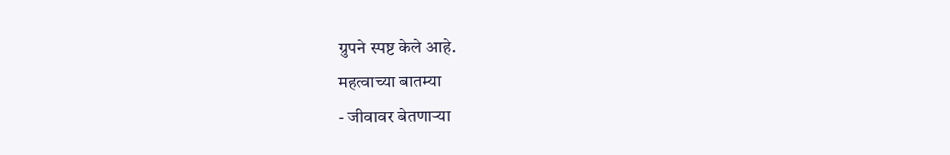ग्रुपने स्पष्ट केले आहे.
महत्वाच्या बातम्या
- जीवावर बेतणाऱ्या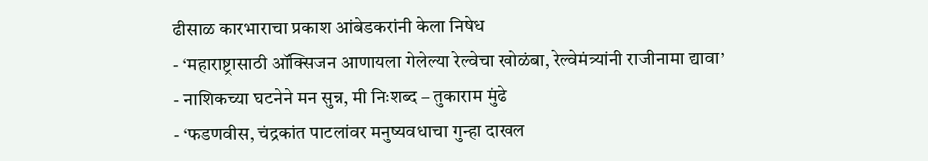ढीसाळ कारभाराचा प्रकाश आंबेडकरांनी केला निषेध
- ‘महाराष्ट्रासाठी ऑक्सिजन आणायला गेलेल्या रेल्वेचा खोळंबा, रेल्वेमंत्र्यांनी राजीनामा द्यावा’
- नाशिकच्या घटनेने मन सुन्न, मी निःशब्द – तुकाराम मुंढे
- ‘फडणवीस, चंद्रकांत पाटलांवर मनुष्यवधाचा गुन्हा दाखल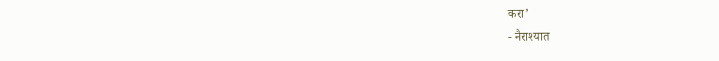करा’
- नैराश्यात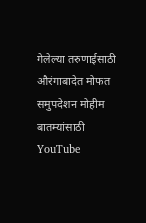गेलेल्या तरुणाईसाठी औरंगाबादेत मोफत समुपदेशन मोहीम
बातम्यांसाठी YouTube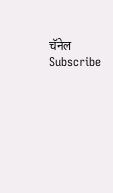चॅनेल Subscribe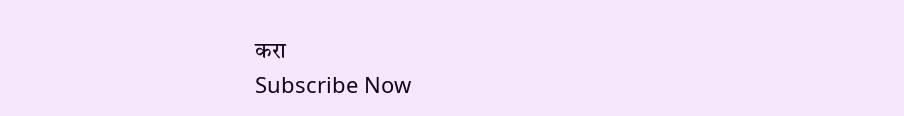करा
Subscribe Now